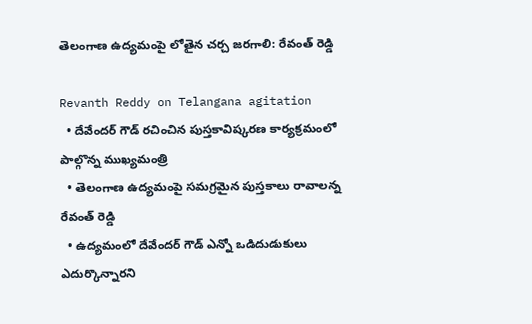తెలంగాణ ఉద్యమంపై లోతైన చర్చ జరగాలి: రేవంత్ రెడ్డి

Revanth Reddy on Telangana agitation
  • దేవేందర్ గౌడ్ రచించిన పుస్తకావిష్కరణ కార్యక్రమంలో పాల్గొన్న ముఖ్యమంత్రి
  • తెలంగాణ ఉద్యమంపై సమగ్రమైన పుస్తకాలు రావాలన్న రేవంత్ రెడ్డి
  • ఉద్యమంలో దేవేందర్ గౌడ్ ఎన్నో ఒడిదుడుకులు ఎదుర్కొన్నారని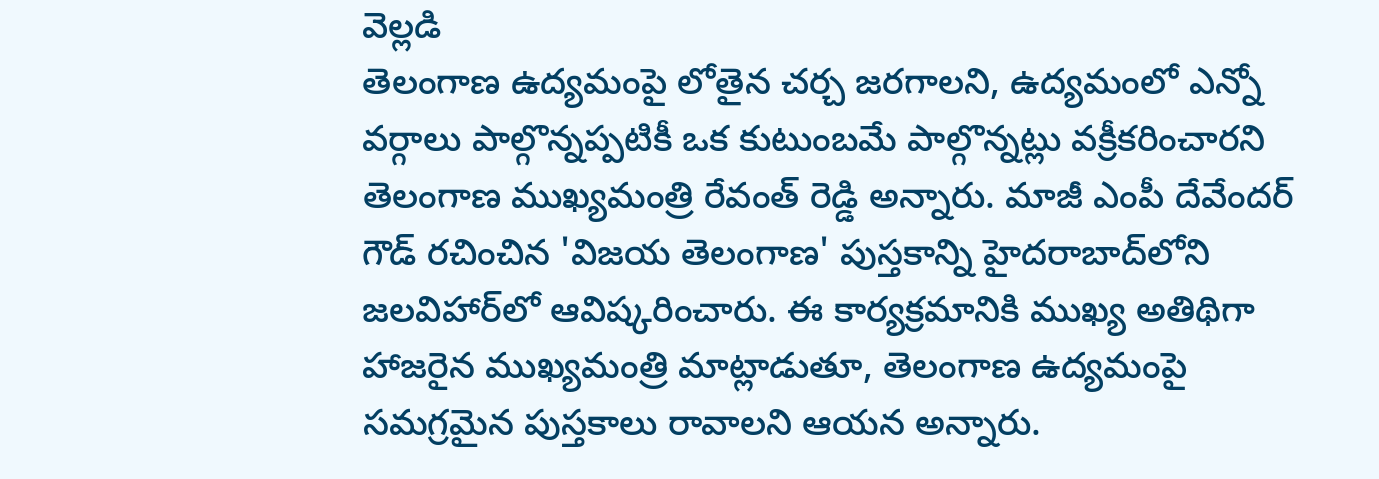వెల్లడి
తెలంగాణ ఉద్యమంపై లోతైన చర్చ జరగాలని, ఉద్యమంలో ఎన్నో వర్గాలు పాల్గొన్నప్పటికీ ఒక కుటుంబమే పాల్గొన్నట్లు వక్రీకరించారని తెలంగాణ ముఖ్యమంత్రి రేవంత్ రెడ్డి అన్నారు. మాజీ ఎంపీ దేవేందర్ గౌడ్ రచించిన 'విజయ తెలంగాణ' పుస్తకాన్ని హైదరాబాద్‌లోని జలవిహార్‌లో ఆవిష్కరించారు. ఈ కార్యక్రమానికి ముఖ్య అతిథిగా హాజరైన ముఖ్యమంత్రి మాట్లాడుతూ, తెలంగాణ ఉద్యమంపై సమగ్రమైన పుస్తకాలు రావాలని ఆయన అన్నారు.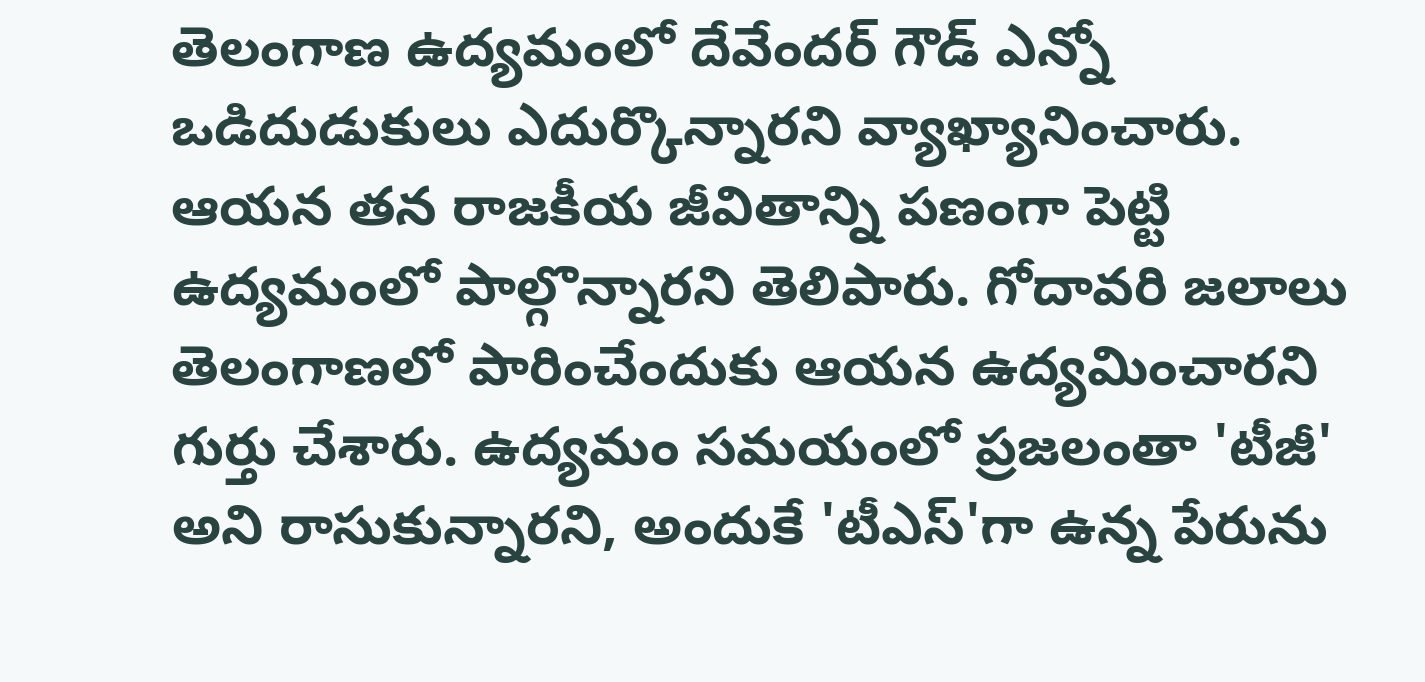తెలంగాణ ఉద్యమంలో దేవేందర్ గౌడ్ ఎన్నో ఒడిదుడుకులు ఎదుర్కొన్నారని వ్యాఖ్యానించారు. ఆయన తన రాజకీయ జీవితాన్ని పణంగా పెట్టి ఉద్యమంలో పాల్గొన్నారని తెలిపారు. గోదావరి జలాలు తెలంగాణలో పారించేందుకు ఆయన ఉద్యమించారని గుర్తు చేశారు. ఉద్యమం సమయంలో ప్రజలంతా 'టీజీ' అని రాసుకున్నారని, అందుకే 'టీఎస్'గా ఉన్న పేరును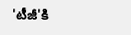'టీజీ'కి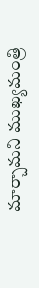మార్చామని ముఖ్యమంత్రి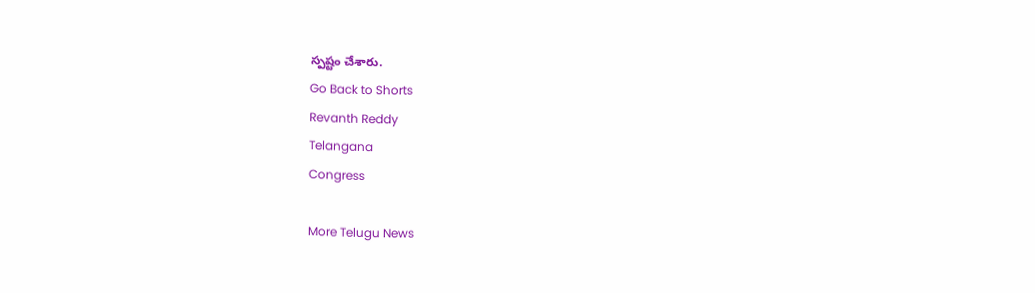స్పష్టం చేశారు.
Go Back to Shorts
Revanth Reddy
Telangana
Congress

More Telugu News